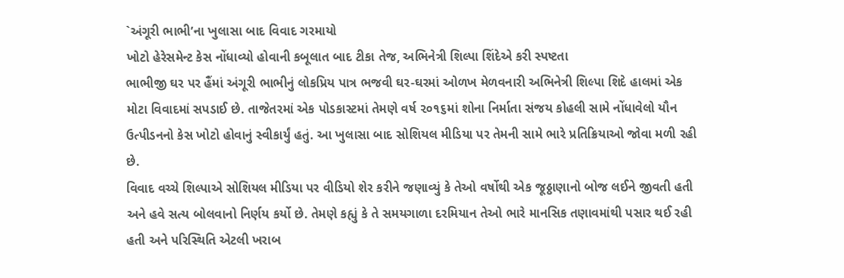`અંગૂરી ભાભી’ના ખુલાસા બાદ વિવાદ ગરમાયો
ખોટો હેરેસમેન્ટ કેસ નોંધાવ્યો હોવાની કબૂલાત બાદ ટીકા તેજ, અભિનેત્રી શિલ્પા શિંદેએ કરી સ્પષ્ટતા
ભાભીજી ઘર પર હૈંમાં અંગૂરી ભાભીનું લોકપ્રિય પાત્ર ભજવી ઘર-ઘરમાં ઓળખ મેળવનારી અભિનેત્રી શિલ્પા શિદે હાલમાં એક મોટા વિવાદમાં સપડાઈ છે. તાજેતરમાં એક પોડકાસ્ટમાં તેમણે વર્ષ ૨૦૧૬માં શોના નિર્માતા સંજય કોહલી સામે નોંધાવેલો યૌન ઉત્પીડનનો કેસ ખોટો હોવાનું સ્વીકાર્યું હતું. આ ખુલાસા બાદ સોશિયલ મીડિયા પર તેમની સામે ભારે પ્રતિક્રિયાઓ જોવા મળી રહી છે.
વિવાદ વચ્ચે શિલ્પાએ સોશિયલ મીડિયા પર વીડિયો શેર કરીને જણાવ્યું કે તેઓ વર્ષોથી એક જૂઠ્ઠાણાનો બોજ લઈને જીવતી હતી અને હવે સત્ય બોલવાનો નિર્ણય કર્યો છે. તેમણે કહ્યું કે તે સમયગાળા દરમિયાન તેઓ ભારે માનસિક તણાવમાંથી પસાર થઈ રહી હતી અને પરિસ્થિતિ એટલી ખરાબ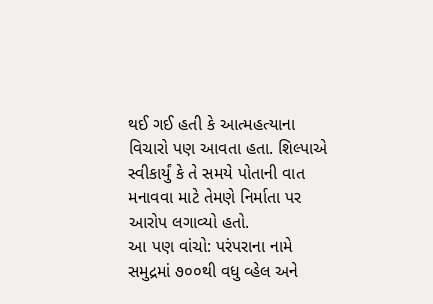થઈ ગઈ હતી કે આત્મહત્યાના વિચારો પણ આવતા હતા. શિલ્પાએ સ્વીકાર્યું કે તે સમયે પોતાની વાત મનાવવા માટે તેમણે નિર્માતા પર આરોપ લગાવ્યો હતો.
આ પણ વાંચો: પરંપરાના નામે સમુદ્રમાં ૭૦૦થી વધુ વ્હેલ અને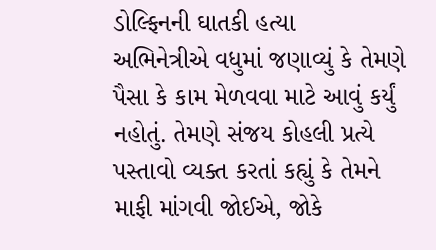ડોલ્ફિનની ઘાતકી હત્યા
અભિનેત્રીએ વધુમાં જણાવ્યું કે તેમણે પૈસા કે કામ મેળવવા માટે આવું કર્યું નહોતું. તેમણે સંજય કોહલી પ્રત્યે પસ્તાવો વ્યક્ત કરતાં કહ્યું કે તેમને માફી માંગવી જોઈએ, જોકે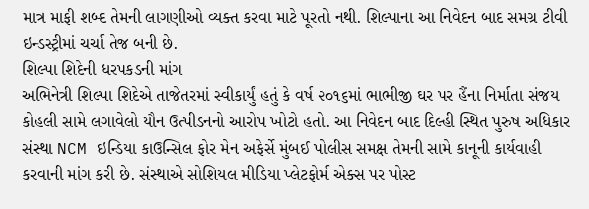માત્ર માફી શબ્દ તેમની લાગણીઓ વ્યક્ત કરવા માટે પૂરતો નથી. શિલ્પાના આ નિવેદન બાદ સમગ્ર ટીવી ઇન્ડસ્ટ્રીમાં ચર્ચા તેજ બની છે.
શિલ્પા શિદેની ધરપકડની માંગ
અભિનેત્રી શિલ્પા શિદેએ તાજેતરમાં સ્વીકાર્યું હતું કે વર્ષ ૨૦૧૬માં ભાભીજી ઘર પર હૈંના નિર્માતા સંજય કોહલી સામે લગાવેલો યૌન ઉત્પીડનનો આરોપ ખોટો હતો. આ નિવેદન બાદ દિલ્હી સ્થિત પુરુષ અધિકાર સંસ્થા NCM ઇન્ડિયા કાઉન્સિલ ફોર મેન અફેર્સે મુંબઈ પોલીસ સમક્ષ તેમની સામે કાનૂની કાર્યવાહી કરવાની માંગ કરી છે. સંસ્થાએ સોશિયલ મીડિયા પ્લેટફોર્મ એક્સ પર પોસ્ટ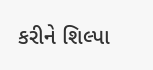કરીને શિલ્પા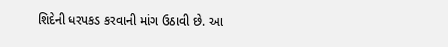શિદેની ધરપકડ કરવાની માંગ ઉઠાવી છે. આ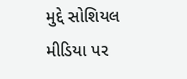મુદ્દે સોશિયલ મીડિયા પર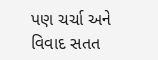પણ ચર્ચા અને વિવાદ સતત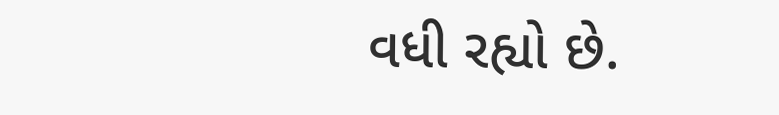વધી રહ્યો છે.